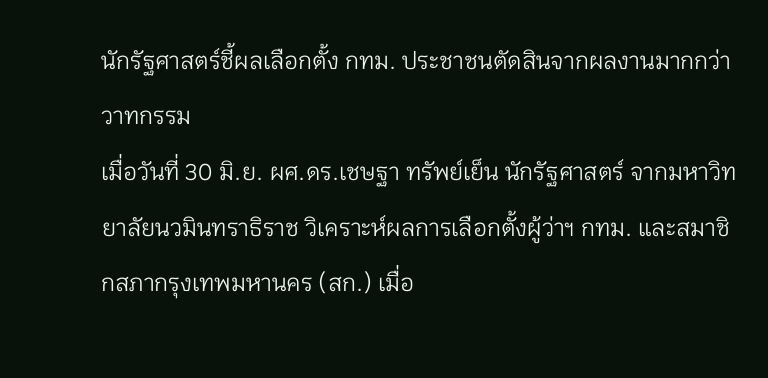นักรัฐศาสตร์ชี้ผลเลือกตั้ง กทม. ประชาชนตัดสินจากผลงานมากกว่าวาทกรรม
เมื่อวันที่ 30 มิ.ย. ผศ.ดร.เชษฐา ทรัพย์เย็น นักรัฐศาสตร์ จากมหาวิทยาลัยนวมินทราธิราช วิเคราะห์ผลการเลือกตั้งผู้ว่าฯ กทม. และสมาชิกสภากรุงเทพมหานคร (สก.) เมื่อ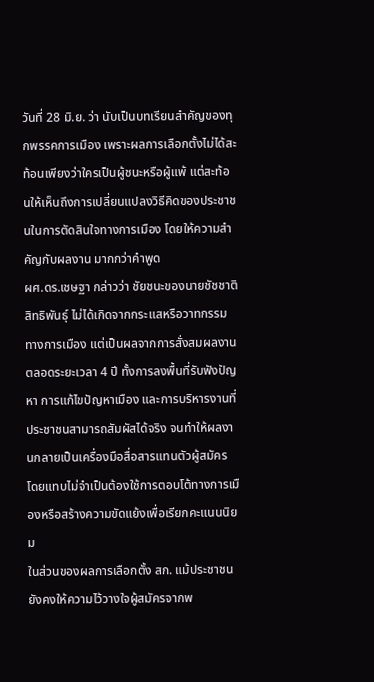วันที่ 28 มิ.ย. ว่า นับเป็นบทเรียนสำคัญของทุกพรรคการเมือง เพราะผลการเลือกตั้งไม่ได้สะท้อนเพียงว่าใครเป็นผู้ชนะหรือผู้แพ้ แต่สะท้อนให้เห็นถึงการเปลี่ยนแปลงวิธีคิดของประชาชนในการตัดสินใจทางการเมือง โดยให้ความสำคัญกับผลงาน มากกว่าคำพูด
ผศ.ดร.เชษฐา กล่าวว่า ชัยชนะของนายชัชชาติ สิทธิพันธุ์ ไม่ได้เกิดจากกระแสหรือวาทกรรมทางการเมือง แต่เป็นผลจากการสั่งสมผลงานตลอดระยะเวลา 4 ปี ทั้งการลงพื้นที่รับฟังปัญหา การแก้ไขปัญหาเมือง และการบริหารงานที่ประชาชนสามารถสัมผัสได้จริง จนทำให้ผลงานกลายเป็นเครื่องมือสื่อสารแทนตัวผู้สมัคร โดยแทบไม่จำเป็นต้องใช้การตอบโต้ทางการเมืองหรือสร้างความขัดแย้งเพื่อเรียกคะแนนนิยม
ในส่วนของผลการเลือกตั้ง สก. แม้ประชาชนยังคงให้ความไว้วางใจผู้สมัครจากพ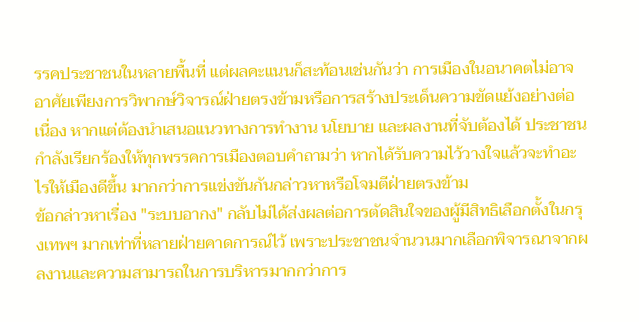รรคประชาชนในหลายพื้นที่ แต่ผลคะแนนก็สะท้อนเช่นกันว่า การเมืองในอนาคตไม่อาจอาศัยเพียงการวิพากษ์วิจารณ์ฝ่ายตรงข้ามหรือการสร้างประเด็นความขัดแย้งอย่างต่อเนื่อง หากแต่ต้องนำเสนอแนวทางการทำงาน นโยบาย และผลงานที่จับต้องได้ ประชาชนกำลังเรียกร้องให้ทุกพรรคการเมืองตอบคำถามว่า หากได้รับความไว้วางใจแล้วจะทำอะไรให้เมืองดีขึ้น มากกว่าการแข่งขันกันกล่าวหาหรือโจมตีฝ่ายตรงข้าม
ข้อกล่าวหาเรื่อง "ระบบอากง" กลับไม่ได้ส่งผลต่อการตัดสินใจของผู้มีสิทธิเลือกตั้งในกรุงเทพฯ มากเท่าที่หลายฝ่ายคาดการณ์ไว้ เพราะประชาชนจำนวนมากเลือกพิจารณาจากผลงานและความสามารถในการบริหารมากกว่าการ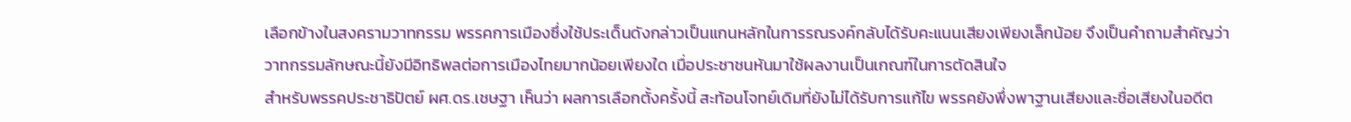เลือกข้างในสงครามวาทกรรม พรรคการเมืองซึ่งใช้ประเด็นดังกล่าวเป็นแกนหลักในการรณรงค์กลับได้รับคะแนนเสียงเพียงเล็กน้อย จึงเป็นคำถามสำคัญว่าวาทกรรมลักษณะนี้ยังมีอิทธิพลต่อการเมืองไทยมากน้อยเพียงใด เมื่อประชาชนหันมาใช้ผลงานเป็นเกณฑ์ในการตัดสินใจ
สำหรับพรรคประชาธิปัตย์ ผศ.ดร.เชษฐา เห็นว่า ผลการเลือกตั้งครั้งนี้ สะท้อนโจทย์เดิมที่ยังไม่ได้รับการแก้ไข พรรคยังพึ่งพาฐานเสียงและชื่อเสียงในอดีต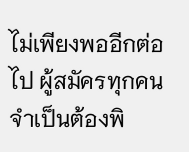ไม่เพียงพออีกต่อไป ผู้สมัครทุกคนจำเป็นต้องพิ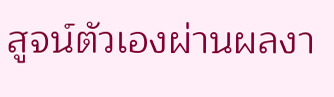สูจน์ตัวเองผ่านผลงา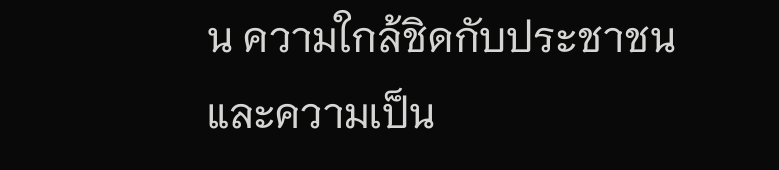น ความใกล้ชิดกับประชาชน และความเป็น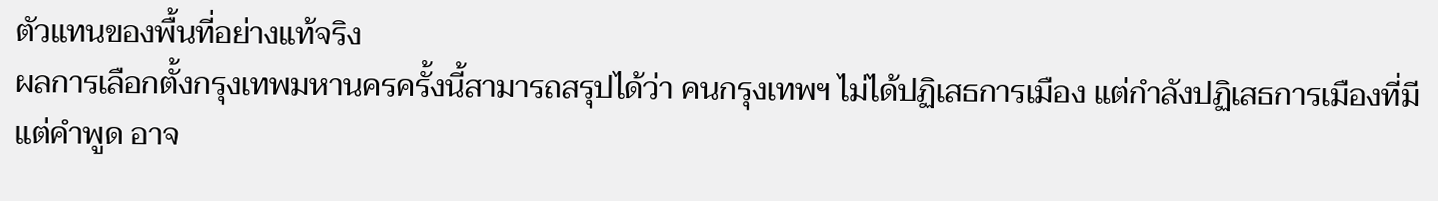ตัวแทนของพื้นที่อย่างแท้จริง
ผลการเลือกตั้งกรุงเทพมหานครครั้งนี้สามารถสรุปได้ว่า คนกรุงเทพฯ ไม่ได้ปฏิเสธการเมือง แต่กำลังปฏิเสธการเมืองที่มีแต่คำพูด อาจ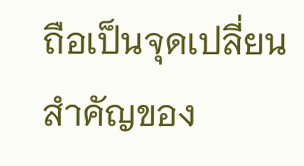ถือเป็นจุดเปลี่ยนสำคัญของ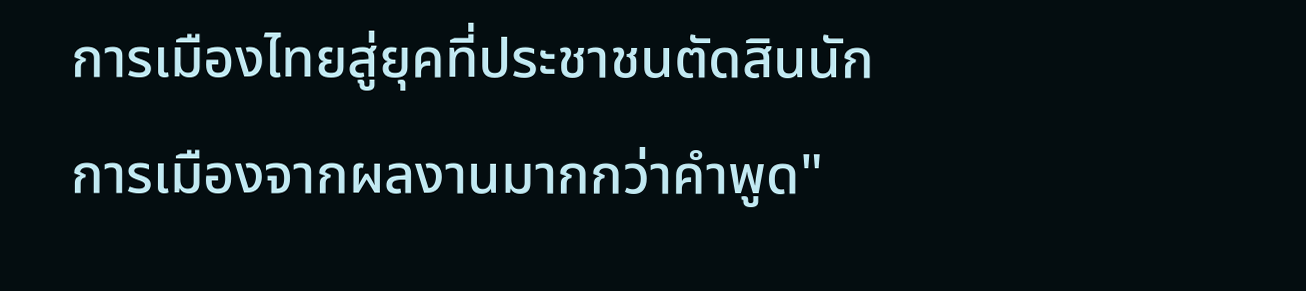การเมืองไทยสู่ยุคที่ประชาชนตัดสินนักการเมืองจากผลงานมากกว่าคำพูด"